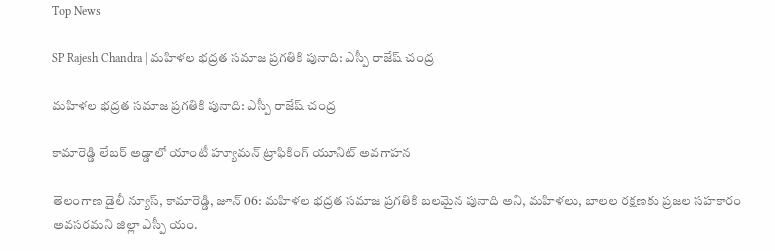Top News

SP Rajesh Chandra | మహిళల భద్రత సమాజ ప్రగతికి పునాది: ఎస్పీ రాజేష్ చంద్ర

మహిళల భద్రత సమాజ ప్రగతికి పునాది: ఎస్పీ రాజేష్ చంద్ర

కామారెడ్డి లేబర్ అడ్డాలో యాంటీ హ్యూమన్ ట్రాఫికింగ్ యూనిట్ అవగాహన

తెలంగాణ డైలీ న్యూస్, కామారెడ్డి, జూన్ 06: మహిళల భద్రత సమాజ ప్రగతికి బలమైన పునాది అని, మహిళలు, బాలల రక్షణకు ప్రజల సహకారం అవసరమని జిల్లా ఎస్పీ యం.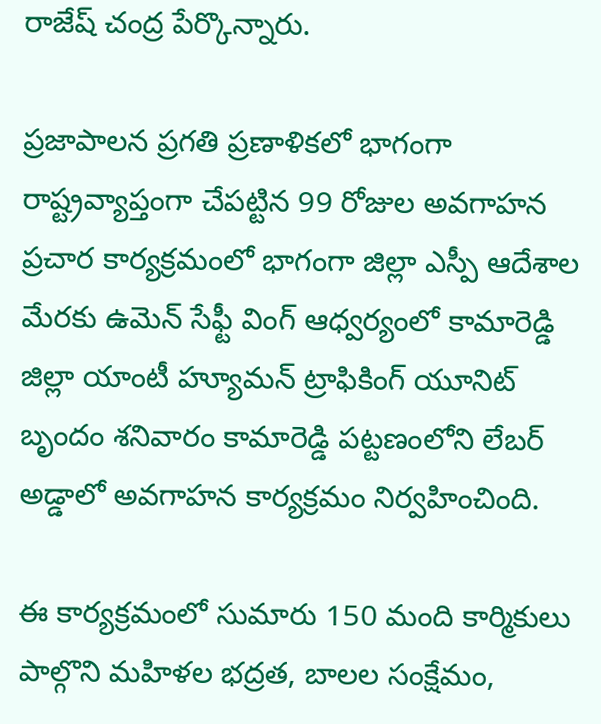రాజేష్ చంద్ర పేర్కొన్నారు.

ప్రజాపాలన ప్రగతి ప్రణాళికలో భాగంగా రాష్ట్రవ్యాప్తంగా చేపట్టిన 99 రోజుల అవగాహన ప్రచార కార్యక్రమంలో భాగంగా జిల్లా ఎస్పీ ఆదేశాల మేరకు ఉమెన్ సేఫ్టీ వింగ్ ఆధ్వర్యంలో కామారెడ్డి జిల్లా యాంటీ హ్యూమన్ ట్రాఫికింగ్ యూనిట్ బృందం శనివారం కామారెడ్డి పట్టణంలోని లేబర్ అడ్డాలో అవగాహన కార్యక్రమం నిర్వహించింది.

ఈ కార్యక్రమంలో సుమారు 150 మంది కార్మికులు పాల్గొని మహిళల భద్రత, బాలల సంక్షేమం,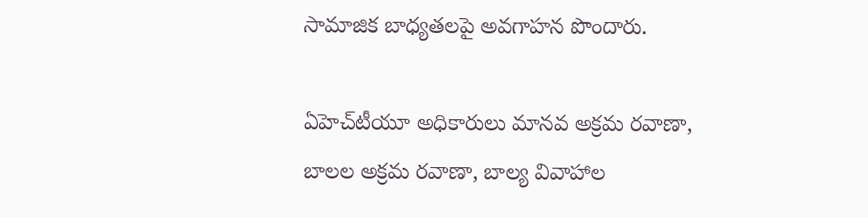సామాజిక బాధ్యతలపై అవగాహన పొందారు.

ఏహెచ్‌టీయూ అధికారులు మానవ అక్రమ రవాణా, బాలల అక్రమ రవాణా, బాల్య వివాహాల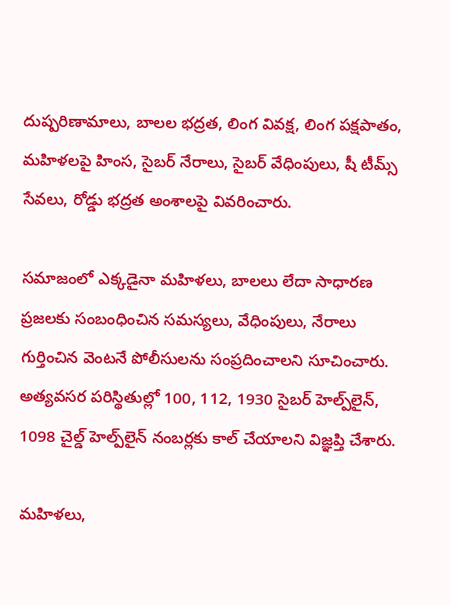దుష్పరిణామాలు, బాలల భద్రత, లింగ వివక్ష, లింగ పక్షపాతం, మహిళలపై హింస, సైబర్ నేరాలు, సైబర్ వేధింపులు, షీ టీమ్స్ సేవలు, రోడ్డు భద్రత అంశాలపై వివరించారు.

సమాజంలో ఎక్కడైనా మహిళలు, బాలలు లేదా సాధారణ ప్రజలకు సంబంధించిన సమస్యలు, వేధింపులు, నేరాలు గుర్తించిన వెంటనే పోలీసులను సంప్రదించాలని సూచించారు. అత్యవసర పరిస్థితుల్లో 100, 112, 1930 సైబర్ హెల్ప్‌లైన్, 1098 చైల్డ్ హెల్ప్‌లైన్ నంబర్లకు కాల్ చేయాలని విజ్ఞప్తి చేశారు.

మహిళలు,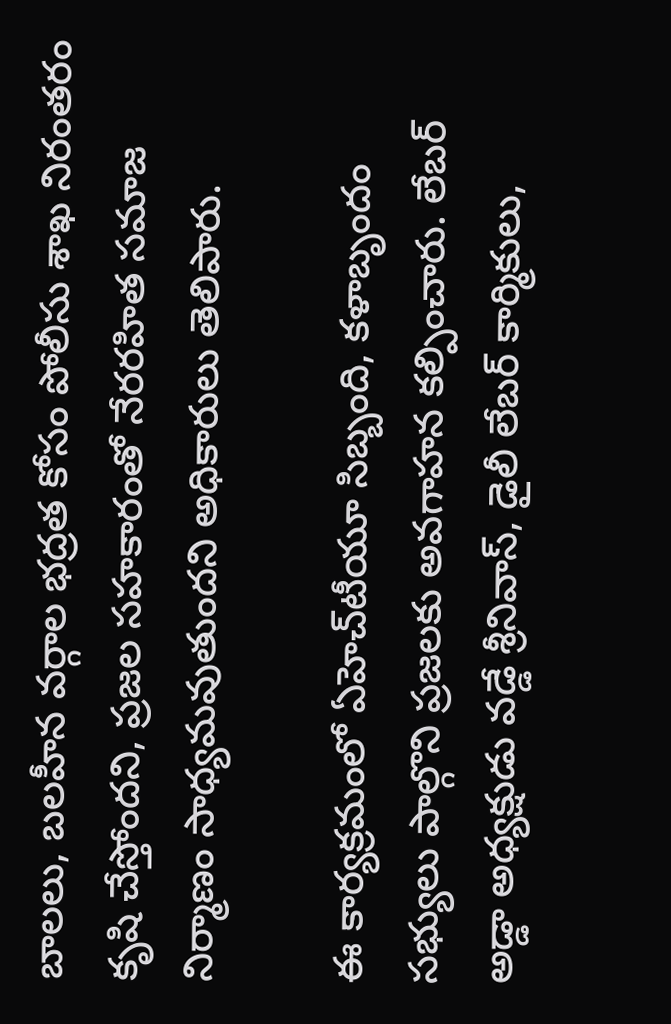బాలలు, బలహీన వర్గాల భద్రత కోసం పోలీసు శాఖ నిరంతరం కృషి చేస్తోందని, ప్రజల సహకారంతో నేరరహిత సమాజ నిర్మాణం సాధ్యమవుతుందని అధికారులు తెలిపారు.

ఈ కార్యక్రమంలో ఏహెచ్‌టీయూ సిబ్బంది, కళాబృందం సభ్యులు పాల్గొని ప్రజలకు అవగాహన కల్పించారు. లేబర్ అడ్డా అధ్యక్షుడు వడ్డే శ్రీనివాస్, డైలీ లేబర్ కార్మికులు,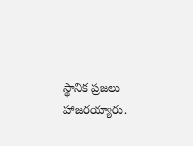స్థానిక ప్రజలు హాజరయ్యారు.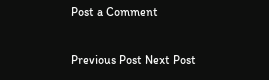Post a Comment

Previous Post Next Post